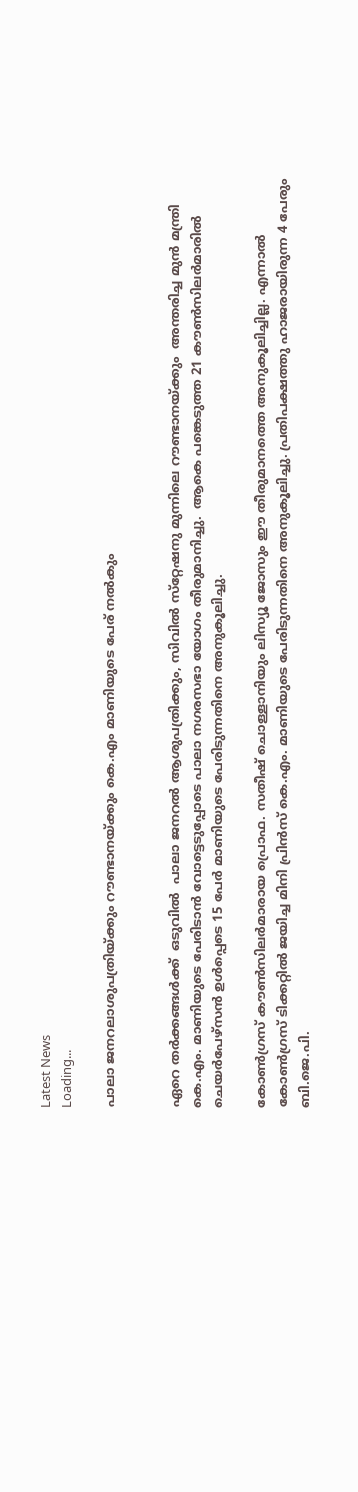Latest News
Loading...

പാലാ ജനറലാശുപത്രിയ്ക്കും റൗണ്ടാനയ്ക്കും കെ.എം മാണിയുടെ പേര് നല്‍കും


ഏറെ തര്‍ക്കങ്ങള്‍ക്ക്  ഒടുവില്‍  പാലാ ജനറല്‍ ആശുപത്രിക്കും, സിവില്‍ സ്‌റ്റേഷനു മുന്നിലെ റൗണ്ടാനയ്ക്കും  അന്തരിച്ച മുന്‍ മന്ത്രി കെ.എം. മാണിയുടെ പേരിടാന്‍ വോട്ടെടുപ്പോടെ പാലാ നഗരസഭാ യോഗം തീരുമാനിച്ചു.  ആകെ പങ്കെടുത്ത 21 കൗണ്‍സിലര്‍മാരില്‍ ചെയര്‍പേഴ്‌സന്‍ ഉള്‍പ്പെടെ 15 പേര്‍ മാണിയുടെ പേരിടുന്നതിനെ അനുകൂലിച്ചു.

കോണ്‍ഗ്രസ് കൗണ്‍സിലര്‍മാരായ പ്രൊഫ. സതീഷ് ചൊള്ളാനിയും ലിസ്യൂ ജോസും ഈ തീരുമാനത്തെ അനുകൂലിച്ചില്ല. എന്നാല്‍ കോണ്‍ഗ്രസ് ടിക്കറ്റില്‍ ജയിച്ച മിനി പ്രിന്‍സ് കെ.എം. മാണിയുടെ പേരിടുന്നതിനെ അനുകൂലിച്ചു. പ്രതിപക്ഷത്തു ഹാജരായിരുന്ന 4 പേരും ബി.ജെ.പി.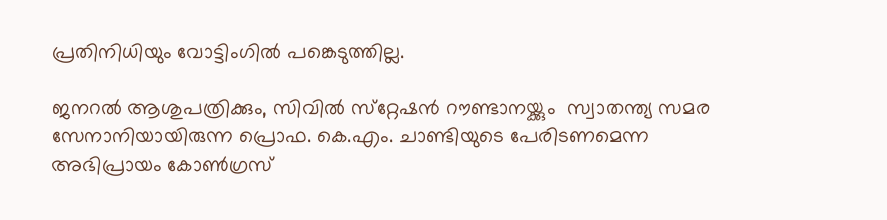പ്രതിനിധിയും വോട്ടിംഗില്‍ പങ്കെടുത്തില്ല.

ജനറല്‍ ആശുപത്രിക്കും, സിവില്‍ സ്‌റ്റേഷന്‍ റൗണ്ടാനയ്ക്കും  സ്വാതന്ത്യ സമര സേനാനിയായിരുന്ന പ്രൊഫ. കെ.എം. ചാണ്ടിയുടെ പേരിടണമെന്ന അഭിപ്രായം കോണ്‍ഗ്രസ്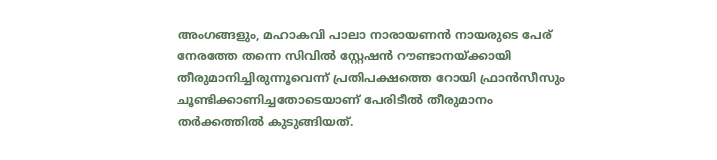അംഗങ്ങളും, മഹാകവി പാലാ നാരായണന്‍ നായരുടെ പേര് നേരത്തേ തന്നെ സിവില്‍ സ്റ്റേഷന്‍ റൗണ്ടാനയ്ക്കായി തീരുമാനിച്ചിരുന്നൂവെന്ന് പ്രതിപക്ഷത്തെ റോയി ഫ്രാന്‍സീസും ചൂണ്ടിക്കാണിച്ചതോടെയാണ് പേരിടീല്‍ തീരുമാനം തര്‍ക്കത്തില്‍ കുടുങ്ങിയത്.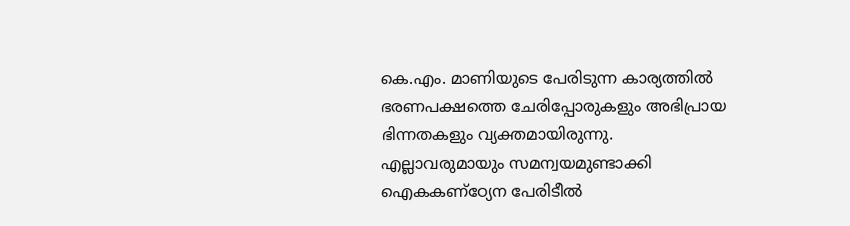കെ.എം. മാണിയുടെ പേരിടുന്ന കാര്യത്തില്‍ ഭരണപക്ഷത്തെ ചേരിപ്പോരുകളും അഭിപ്രായ ഭിന്നതകളും വ്യക്തമായിരുന്നു. എല്ലാവരുമായും സമന്വയമുണ്ടാക്കി ഐകകണ്‌ഠ്യേന പേരിടീല്‍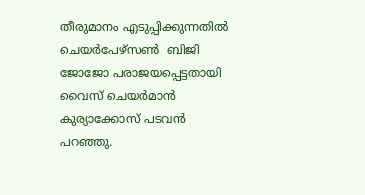തീരുമാനം എടുപ്പിക്കുന്നതില്‍ ചെയര്‍പേഴ്‌സണ്‍  ബിജി ജോജോ പരാജയപ്പെട്ടതായി വൈസ് ചെയര്‍മാന്‍ കുര്യാക്കോസ് പടവന്‍ പറഞ്ഞു.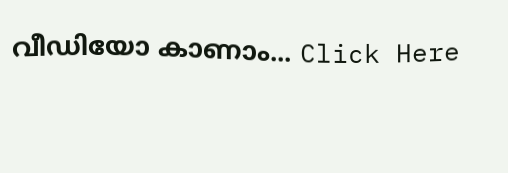വീഡിയോ കാണാം... Click Here